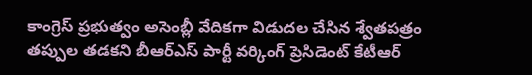కాంగ్రెస్ ప్రభుత్వం అసెంబ్లీ వేదికగా విడుదల చేసిన శ్వేతపత్రం తప్పుల తడకని బీఆర్ఎస్ పార్టీ వర్కింగ్ ప్రెసిడెంట్ కేటీఆర్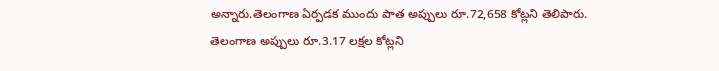అన్నారు.తెలంగాణ ఏర్పడక ముందు పాత అప్పులు రూ.72,658 కోట్లని తెలిపారు.
తెలంగాణ అప్పులు రూ.3.17 లక్షల కోట్లని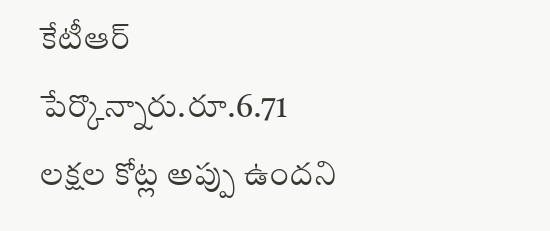కేటీఆర్ పేర్కొన్నారు.రూ.6.71 లక్షల కోట్ల అప్పు ఉందని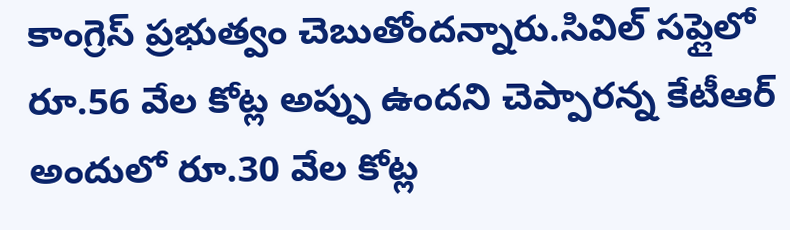కాంగ్రెస్ ప్రభుత్వం చెబుతోందన్నారు.సివిల్ సప్లైలో రూ.56 వేల కోట్ల అప్పు ఉందని చెప్పారన్న కేటీఆర్ అందులో రూ.30 వేల కోట్ల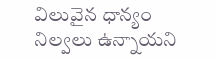విలువైన ధాన్యం నిల్వలు ఉన్నాయని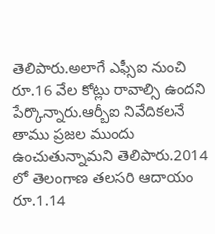తెలిపారు.అలాగే ఎఫ్సీఐ నుంచి రూ.16 వేల కోట్లు రావాల్సి ఉందని పేర్కొన్నారు.ఆర్బీఐ నివేదికలనే తాము ప్రజల ముందు ఉంచుతున్నామని తెలిపారు.2014 లో తెలంగాణ తలసరి ఆదాయం రూ.1.14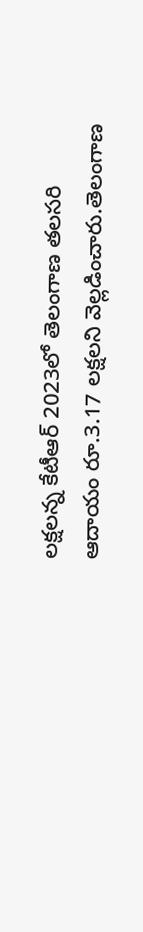లక్షలన్న కేటీఆర్ 2023లో తెలంగాణ తలసరి ఆదాయం రూ.3.17 లక్షలని వెల్లడించారు.తెలంగాణ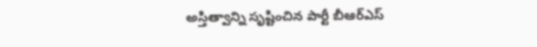అస్తిత్వాన్ని సృష్టించిన పార్టీ బీఆర్ఎస్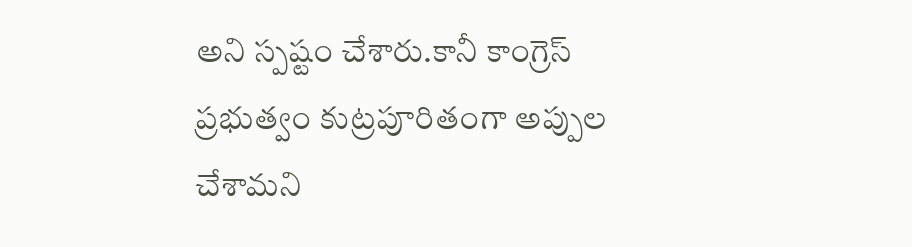అని స్పష్టం చేశారు.కానీ కాంగ్రెస్ ప్రభుత్వం కుట్రపూరితంగా అప్పుల చేశామని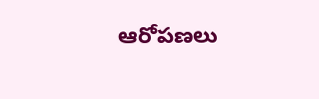ఆరోపణలు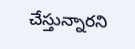చేస్తున్నారని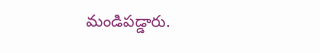మండిపడ్డారు.